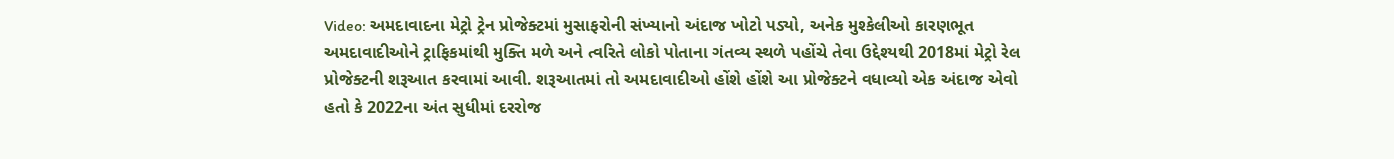Video: અમદાવાદના મેટ્રો ટ્રેન પ્રોજેક્ટમાં મુસાફરોની સંખ્યાનો અંદાજ ખોટો પડ્યો, અનેક મુશ્કેલીઓ કારણભૂત
અમદાવાદીઓને ટ્રાફિકમાંથી મુક્તિ મળે અને ત્વરિતે લોકો પોતાના ગંતવ્ય સ્થળે પહોંચે તેવા ઉદ્દેશ્યથી 2018માં મેટ્રો રેલ પ્રોજેક્ટની શરૂઆત કરવામાં આવી. શરૂઆતમાં તો અમદાવાદીઓ હોંશે હોંશે આ પ્રોજેક્ટને વધાવ્યો એક અંદાજ એવો હતો કે 2022ના અંત સુધીમાં દરરોજ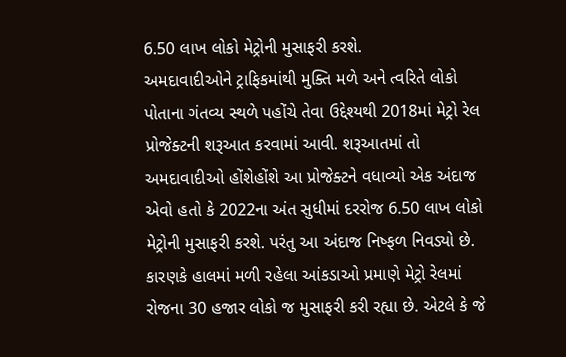6.50 લાખ લોકો મેટ્રોની મુસાફરી કરશે.
અમદાવાદીઓને ટ્રાફિકમાંથી મુક્તિ મળે અને ત્વરિતે લોકો પોતાના ગંતવ્ય સ્થળે પહોંચે તેવા ઉદ્દેશ્યથી 2018માં મેટ્રો રેલ પ્રોજેક્ટની શરૂઆત કરવામાં આવી. શરૂઆતમાં તો અમદાવાદીઓ હોંશેહોંશે આ પ્રોજેક્ટને વધાવ્યો એક અંદાજ એવો હતો કે 2022ના અંત સુધીમાં દરરોજ 6.50 લાખ લોકો મેટ્રોની મુસાફરી કરશે. પરંતુ આ અંદાજ નિષ્ફળ નિવડ્યો છે. કારણકે હાલમાં મળી રહેલા આંકડાઓ પ્રમાણે મેટ્રો રેલમાં રોજના 30 હજાર લોકો જ મુસાફરી કરી રહ્યા છે. એટલે કે જે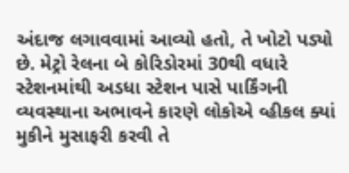અંદાજ લગાવવામાં આવ્યો હતો, તે ખોટો પડ્યો છે. મેટ્રો રેલના બે કોરિડોરમાં 30થી વધારે સ્ટેશનમાંથી અડધા સ્ટેશન પાસે પાર્કિંગની વ્યવસ્થાના અભાવને કારણે લોકોએ વ્હીકલ ક્યાં મુકીને મુસાફરી કરવી તે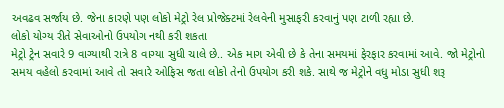અવઢવ સર્જાય છે. જેના કારણે પણ લોકો મેટ્રો રેલ પ્રોજેક્ટમાં રેલવેની મુસાફરી કરવાનું પણ ટાળી રહ્યા છે.
લોકો યોગ્ય રીતે સેવાઓનો ઉપયોગ નથી કરી શકતા
મેટ્રો ટ્રેન સવારે 9 વાગ્યાથી રાત્રે 8 વાગ્યા સુધી ચાલે છે.. એક માગ એવી છે કે તેના સમયમાં ફેરફાર કરવામાં આવે. જો મેટ્રોનો સમય વહેલો કરવામાં આવે તો સવારે ઓફિસ જતા લોકો તેનો ઉપયોગ કરી શકે. સાથે જ મેટ્રોને વધુ મોડા સુધી શરૂ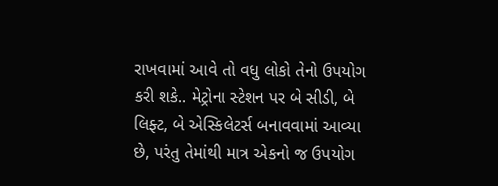રાખવામાં આવે તો વધુ લોકો તેનો ઉપયોગ કરી શકે.. મેટ્રોના સ્ટેશન પર બે સીડી, બે લિફ્ટ, બે એસ્કિલેટર્સ બનાવવામાં આવ્યા છે, પરંતુ તેમાંથી માત્ર એકનો જ ઉપયોગ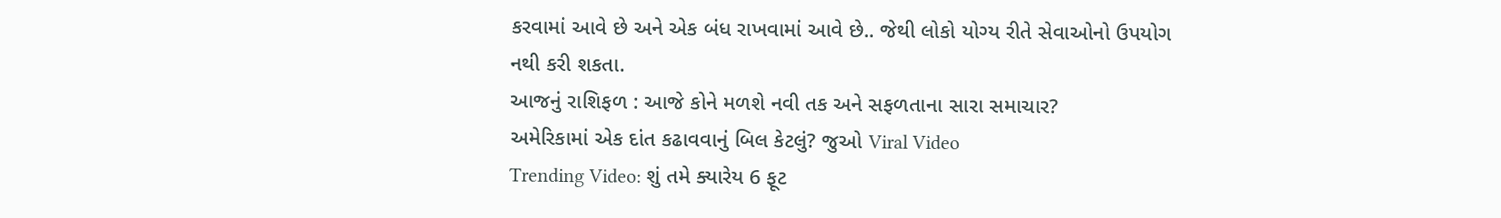કરવામાં આવે છે અને એક બંધ રાખવામાં આવે છે.. જેથી લોકો યોગ્ય રીતે સેવાઓનો ઉપયોગ નથી કરી શકતા.
આજનું રાશિફળ : આજે કોને મળશે નવી તક અને સફળતાના સારા સમાચાર?
અમેરિકામાં એક દાંત કઢાવવાનું બિલ કેટલું? જુઓ Viral Video
Trending Video: શું તમે ક્યારેય 6 ફૂટ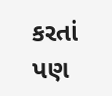કરતાં પણ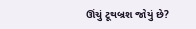ઊંચું ટૂથબ્રશ જોયું છે?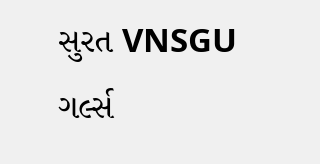સુરત VNSGU ગર્લ્સ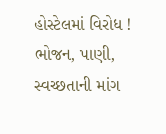હોસ્ટેલમાં વિરોધ ! ભોજન, પાણી, સ્વચ્છતાની માંગ